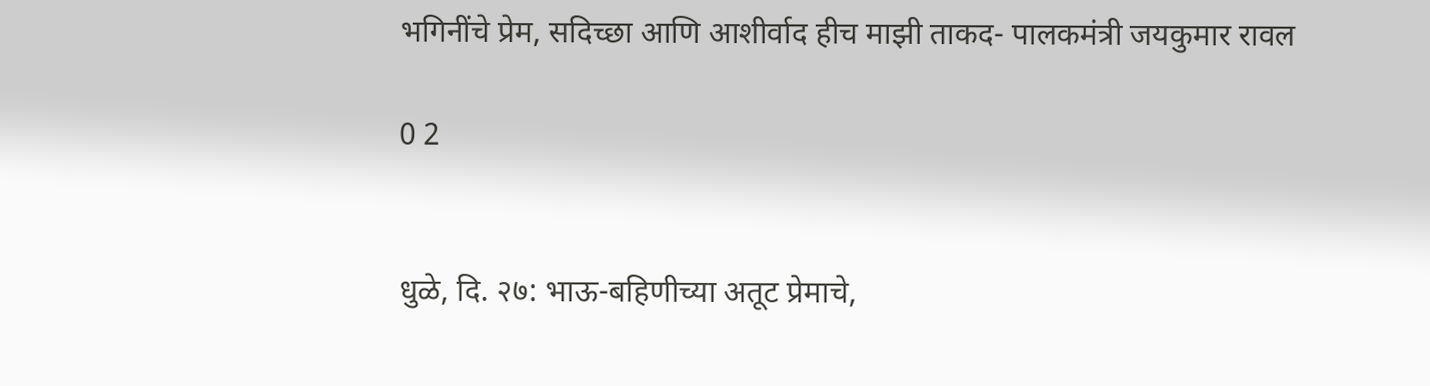भगिनींचे प्रेम, सदिच्छा आणि आशीर्वाद हीच माझी ताकद- पालकमंत्री जयकुमार रावल

0 2


धुळे, दि. २७: भाऊ-बहिणीच्या अतूट प्रेमाचे,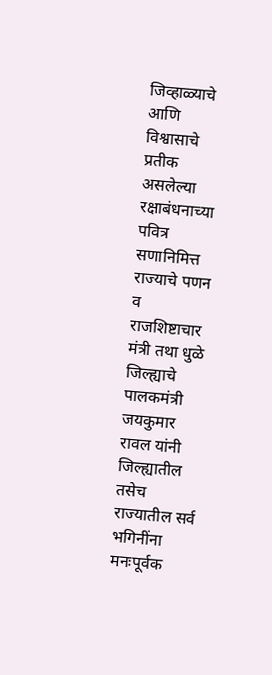जिव्हाळ्याचे आणि विश्वासाचे प्रतीक असलेल्या रक्षाबंधनाच्या पवित्र सणानिमित्त राज्याचे पणन व राजशिष्टाचार मंत्री तथा धुळे जिल्ह्याचे पालकमंत्री जयकुमार रावल यांनी जिल्ह्यातील तसेच राज्यातील सर्व भगिनींना मनःपूर्वक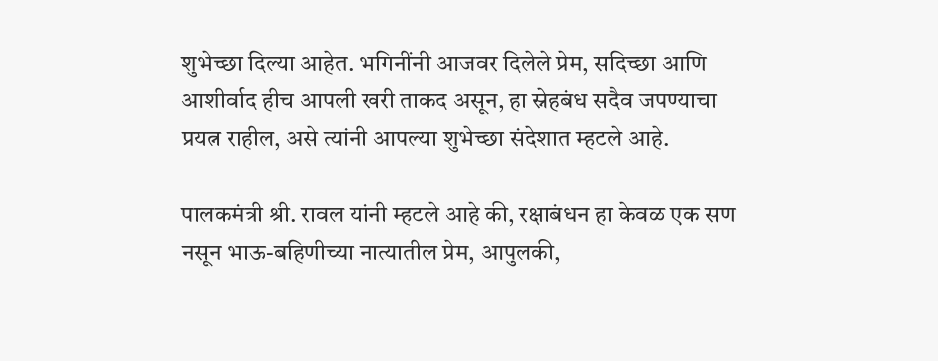शुभेच्छा दिल्या आहेत. भगिनींनी आजवर दिलेले प्रेम, सदिच्छा आणि आशीर्वाद हीच आपली खरी ताकद असून, हा स्नेहबंध सदैव जपण्याचा प्रयत्न राहील, असे त्यांनी आपल्या शुभेच्छा संदेशात म्हटले आहे.

पालकमंत्री श्री. रावल यांनी म्हटले आहे की, रक्षाबंधन हा केवळ एक सण नसून भाऊ-बहिणीच्या नात्यातील प्रेम, आपुलकी,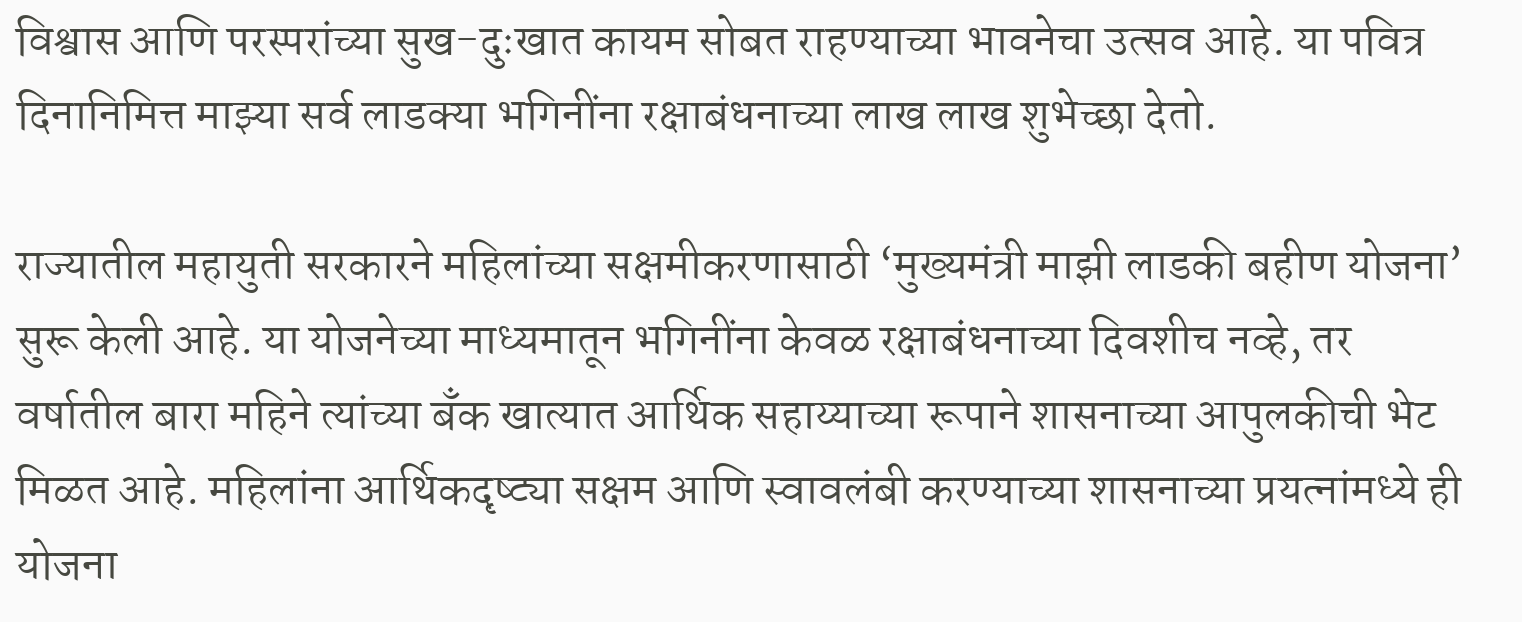विश्वास आणि परस्परांच्या सुख-दुःखात कायम सोबत राहण्याच्या भावनेचा उत्सव आहे. या पवित्र दिनानिमित्त माझ्या सर्व लाडक्या भगिनींना रक्षाबंधनाच्या लाख लाख शुभेच्छा देतो.

राज्यातील महायुती सरकारने महिलांच्या सक्षमीकरणासाठी ‘मुख्यमंत्री माझी लाडकी बहीण योजना’ सुरू केली आहे. या योजनेच्या माध्यमातून भगिनींना केवळ रक्षाबंधनाच्या दिवशीच नव्हे, तर वर्षातील बारा महिने त्यांच्या बँक खात्यात आर्थिक सहाय्याच्या रूपाने शासनाच्या आपुलकीची भेट मिळत आहे. महिलांना आर्थिकदृष्ट्या सक्षम आणि स्वावलंबी करण्याच्या शासनाच्या प्रयत्नांमध्ये ही योजना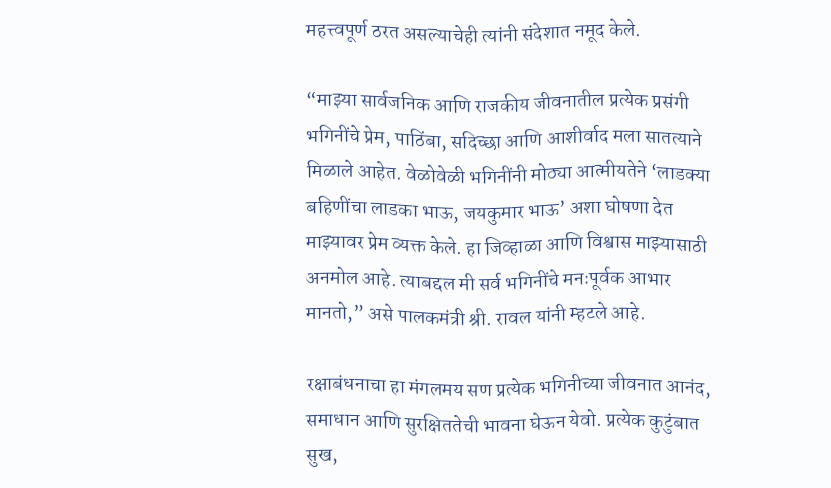महत्त्वपूर्ण ठरत असल्याचेही त्यांनी संदेशात नमूद केले.

“माझ्या सार्वजनिक आणि राजकीय जीवनातील प्रत्येक प्रसंगी भगिनींचे प्रेम, पाठिंबा, सदिच्छा आणि आशीर्वाद मला सातत्याने मिळाले आहेत. वेळोवेळी भगिनींनी मोठ्या आत्मीयतेने ‘लाडक्या बहिणींचा लाडका भाऊ, जयकुमार भाऊ’ अशा घोषणा देत माझ्यावर प्रेम व्यक्त केले. हा जिव्हाळा आणि विश्वास माझ्यासाठी अनमोल आहे. त्याबद्दल मी सर्व भगिनींचे मनःपूर्वक आभार मानतो,” असे पालकमंत्री श्री. रावल यांनी म्हटले आहे.

रक्षाबंधनाचा हा मंगलमय सण प्रत्येक भगिनीच्या जीवनात आनंद, समाधान आणि सुरक्षिततेची भावना घेऊन येवो. प्रत्येक कुटुंबात सुख,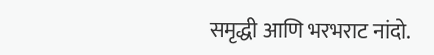समृद्धी आणि भरभराट नांदो.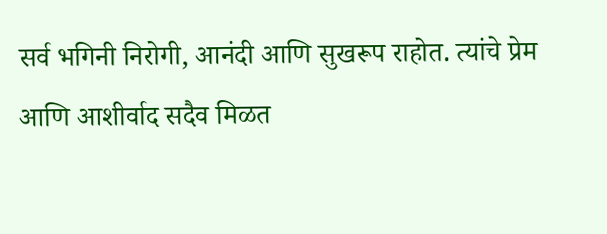सर्व भगिनी निरोगी, आनंदी आणि सुखरूप राहोत. त्यांचे प्रेम आणि आशीर्वाद सदैव मिळत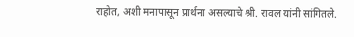राहोत, अशी मनापासून प्रार्थना असल्याचे श्री. रावल यांनी सांगितले.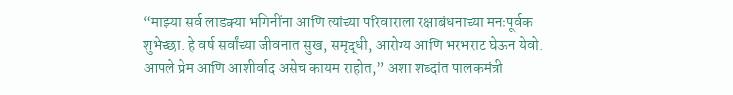“माझ्या सर्व लाडक्या भगिनींना आणि त्यांच्या परिवाराला रक्षाबंधनाच्या मनःपूर्वक शुभेच्छा. हे वर्ष सर्वांच्या जीवनात सुख, समृद्धी, आरोग्य आणि भरभराट घेऊन येवो. आपले प्रेम आणि आशीर्वाद असेच कायम राहोत,” अशा शब्दांत पालकमंत्री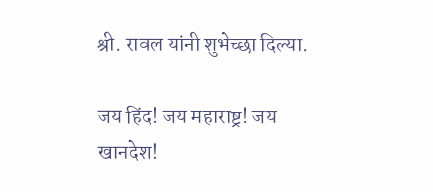श्री. रावल यांनी शुभेच्छा दिल्या.

जय हिंद! जय महाराष्ट्र! जय खानदेश!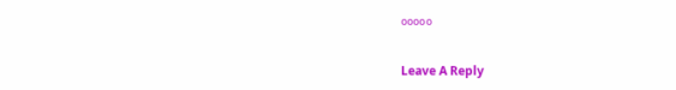०००००

Leave A Reply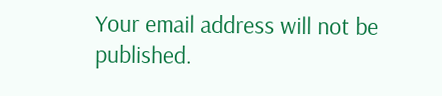Your email address will not be published.